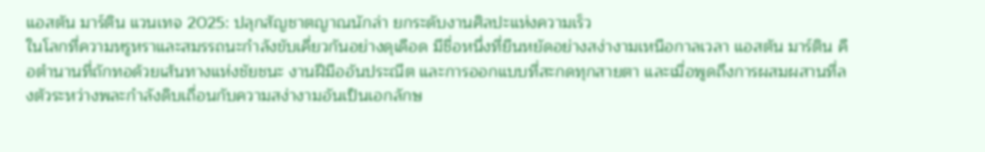แอสตัน มาร์ติน แวนเทจ 2025: ปลุกสัญชาตญาณนักล่า ยกระดับงานศิลปะแห่งความเร็ว
ในโลกที่ความหรูหราและสมรรถนะกำลังขับเคี่ยวกันอย่างดุเดือด มีชื่อหนึ่งที่ยืนหยัดอย่างสง่างามเหนือกาลเวลา แอสตัน มาร์ติน คือตำนานที่ถักทอด้วยเส้นทางแห่งชัยชนะ งานฝีมืออันประณีต และการออกแบบที่สะกดทุกสายตา และเมื่อพูดถึงการผสมผสานที่ลงตัวระหว่างพละกำลังดิบเถื่อนกับความสง่างามอันเป็นเอกลักษ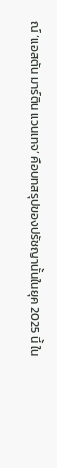ณ์ ‘แอสตัน มาร์ติน แวนเทจ’ คือบทสรุปของปรัชญานั้นในยุค 2025 นี้ ใน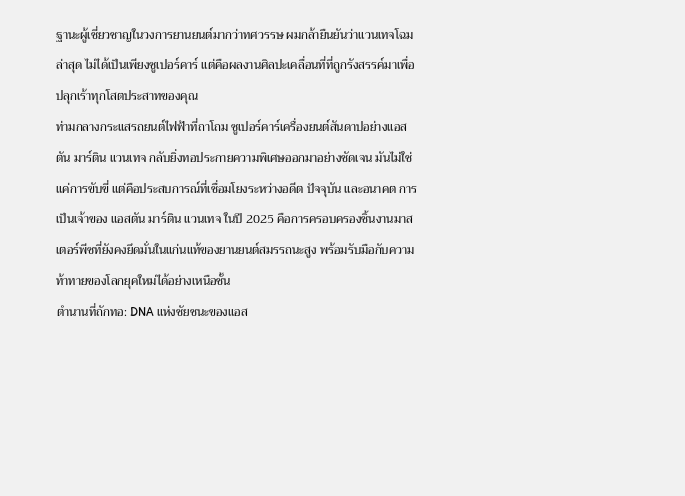ฐานะผู้เชี่ยวชาญในวงการยานยนต์มากว่าทศวรรษ ผมกล้ายืนยันว่าแวนเทจโฉมล่าสุด ไม่ได้เป็นเพียงซูเปอร์คาร์ แต่คือผลงานศิลปะเคลื่อนที่ที่ถูกรังสรรค์มาเพื่อปลุกเร้าทุกโสตประสาทของคุณ
ท่ามกลางกระแสรถยนต์ไฟฟ้าที่ถาโถม ซูเปอร์คาร์เครื่องยนต์สันดาปอย่างแอสตัน มาร์ติน แวนเทจ กลับยิ่งทอประกายความพิเศษออกมาอย่างชัดเจน มันไม่ใช่แค่การขับขี่ แต่คือประสบการณ์ที่เชื่อมโยงระหว่างอดีต ปัจจุบัน และอนาคต การเป็นเจ้าของ แอสตัน มาร์ติน แวนเทจ ในปี 2025 คือการครอบครองชิ้นงานมาสเตอร์พีซที่ยังคงยึดมั่นในแก่นแท้ของยานยนต์สมรรถนะสูง พร้อมรับมือกับความท้าทายของโลกยุคใหม่ได้อย่างเหนือชั้น
ตำนานที่ถักทอ: DNA แห่งชัยชนะของแอส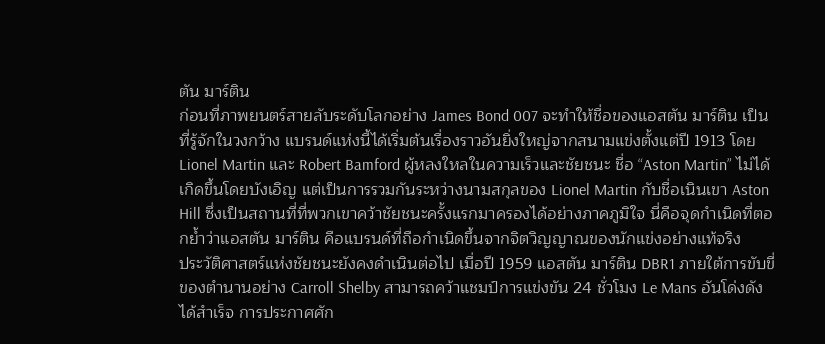ตัน มาร์ติน
ก่อนที่ภาพยนตร์สายลับระดับโลกอย่าง James Bond 007 จะทำให้ชื่อของแอสตัน มาร์ติน เป็นที่รู้จักในวงกว้าง แบรนด์แห่งนี้ได้เริ่มต้นเรื่องราวอันยิ่งใหญ่จากสนามแข่งตั้งแต่ปี 1913 โดย Lionel Martin และ Robert Bamford ผู้หลงใหลในความเร็วและชัยชนะ ชื่อ “Aston Martin” ไม่ได้เกิดขึ้นโดยบังเอิญ แต่เป็นการรวมกันระหว่างนามสกุลของ Lionel Martin กับชื่อเนินเขา Aston Hill ซึ่งเป็นสถานที่ที่พวกเขาคว้าชัยชนะครั้งแรกมาครองได้อย่างภาคภูมิใจ นี่คือจุดกำเนิดที่ตอกย้ำว่าแอสตัน มาร์ติน คือแบรนด์ที่ถือกำเนิดขึ้นจากจิตวิญญาณของนักแข่งอย่างแท้จริง
ประวัติศาสตร์แห่งชัยชนะยังคงดำเนินต่อไป เมื่อปี 1959 แอสตัน มาร์ติน DBR1 ภายใต้การขับขี่ของตำนานอย่าง Carroll Shelby สามารถคว้าแชมป์การแข่งขัน 24 ชั่วโมง Le Mans อันโด่งดังได้สำเร็จ การประกาศศัก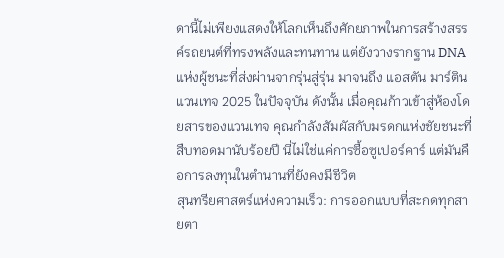ดานี้ไม่เพียงแสดงให้โลกเห็นถึงศักยภาพในการสร้างสรรค์รถยนต์ที่ทรงพลังและทนทาน แต่ยังวางรากฐาน DNA แห่งผู้ชนะที่ส่งผ่านจากรุ่นสู่รุ่น มาจนถึง แอสตัน มาร์ติน แวนเทจ 2025 ในปัจจุบัน ดังนั้น เมื่อคุณก้าวเข้าสู่ห้องโดยสารของแวนเทจ คุณกำลังสัมผัสกับมรดกแห่งชัยชนะที่สืบทอดมานับร้อยปี นี่ไม่ใช่แค่การซื้อซูเปอร์คาร์ แต่มันคือการลงทุนในตำนานที่ยังคงมีชีวิต
สุนทรียศาสตร์แห่งความเร็ว: การออกแบบที่สะกดทุกสายตา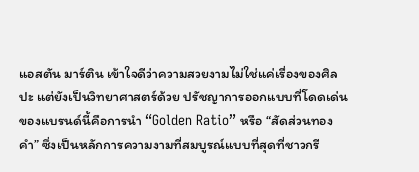แอสตัน มาร์ติน เข้าใจดีว่าความสวยงามไม่ใช่แค่เรื่องของศิลปะ แต่ยังเป็นวิทยาศาสตร์ด้วย ปรัชญาการออกแบบที่โดดเด่นของแบรนด์นี้คือการนำ “Golden Ratio” หรือ “สัดส่วนทองคำ” ซึ่งเป็นหลักการความงามที่สมบูรณ์แบบที่สุดที่ชาวกรี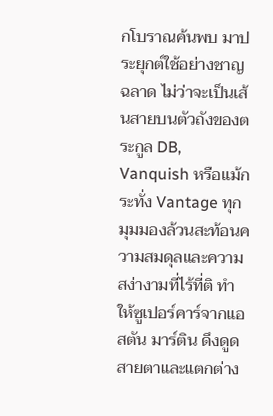กโบราณค้นพบ มาประยุกต์ใช้อย่างชาญฉลาด ไม่ว่าจะเป็นเส้นสายบนตัวถังของตระกูล DB, Vanquish หรือแม้กระทั่ง Vantage ทุกมุมมองล้วนสะท้อนความสมดุลและความสง่างามที่ไร้ที่ติ ทำให้ซูเปอร์คาร์จากแอสตัน มาร์ติน ดึงดูดสายตาและแตกต่าง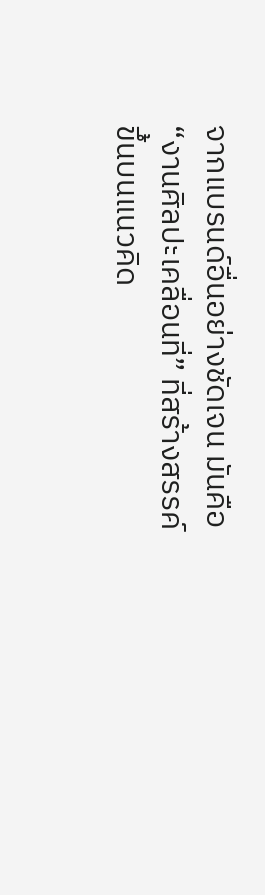จากแบรนด์อื่นอย่างชัดเจน มันคือ “งานศิลปะเคลื่อนที่” ที่สร้างสรรค์ขึ้นบนแนวคิด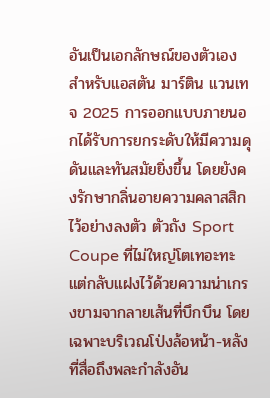อันเป็นเอกลักษณ์ของตัวเอง
สำหรับแอสตัน มาร์ติน แวนเทจ 2025 การออกแบบภายนอกได้รับการยกระดับให้มีความดุดันและทันสมัยยิ่งขึ้น โดยยังคงรักษากลิ่นอายความคลาสสิกไว้อย่างลงตัว ตัวถัง Sport Coupe ที่ไม่ใหญ่โตเทอะทะ แต่กลับแฝงไว้ด้วยความน่าเกรงขามจากลายเส้นที่บึกบึน โดยเฉพาะบริเวณโป่งล้อหน้า-หลังที่สื่อถึงพละกำลังอัน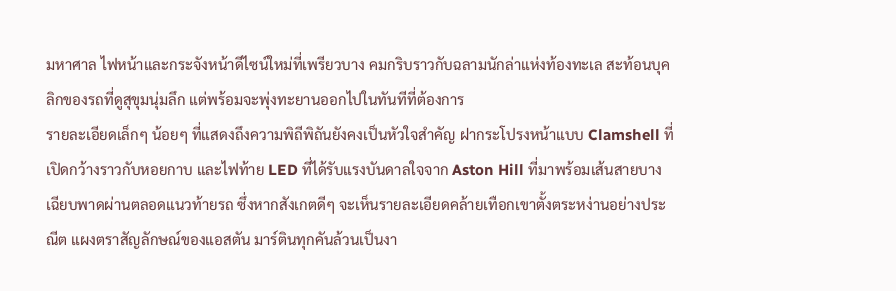มหาศาล ไฟหน้าและกระจังหน้าดีไซน์ใหม่ที่เพรียวบาง คมกริบราวกับฉลามนักล่าแห่งท้องทะเล สะท้อนบุคลิกของรถที่ดูสุขุมนุ่มลึก แต่พร้อมจะพุ่งทะยานออกไปในทันทีที่ต้องการ
รายละเอียดเล็กๆ น้อยๆ ที่แสดงถึงความพิถีพิถันยังคงเป็นหัวใจสำคัญ ฝากระโปรงหน้าแบบ Clamshell ที่เปิดกว้างราวกับหอยกาบ และไฟท้าย LED ที่ได้รับแรงบันดาลใจจาก Aston Hill ที่มาพร้อมเส้นสายบางเฉียบพาดผ่านตลอดแนวท้ายรถ ซึ่งหากสังเกตดีๆ จะเห็นรายละเอียดคล้ายเทือกเขาตั้งตระหง่านอย่างประณีต แผงตราสัญลักษณ์ของแอสตัน มาร์ตินทุกคันล้วนเป็นงา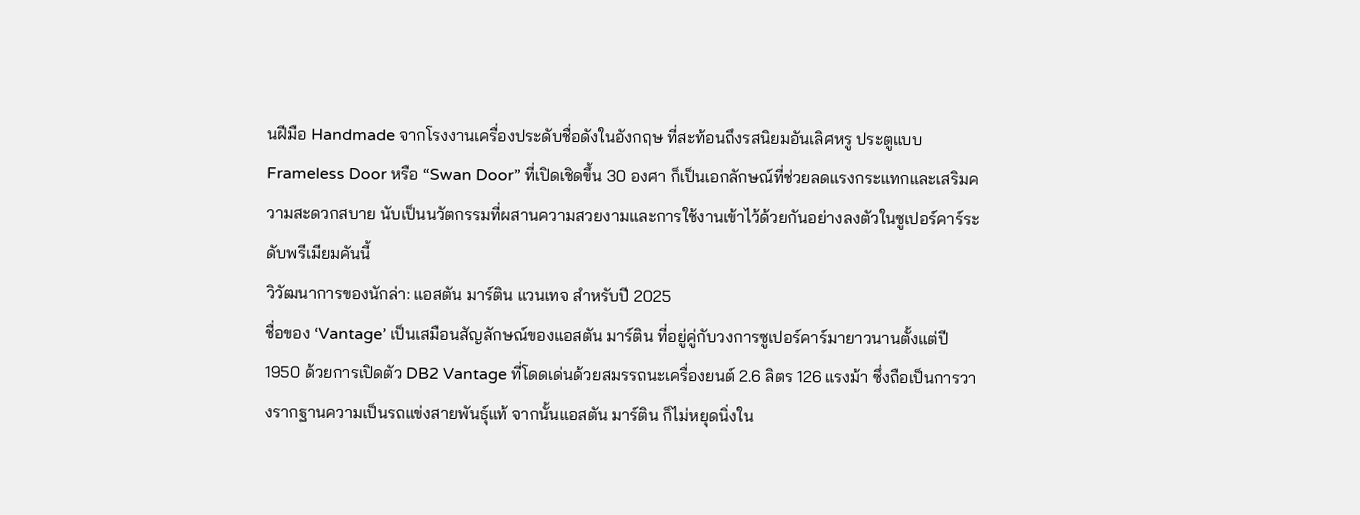นฝีมือ Handmade จากโรงงานเครื่องประดับชื่อดังในอังกฤษ ที่สะท้อนถึงรสนิยมอันเลิศหรู ประตูแบบ Frameless Door หรือ “Swan Door” ที่เปิดเชิดขึ้น 30 องศา ก็เป็นเอกลักษณ์ที่ช่วยลดแรงกระแทกและเสริมความสะดวกสบาย นับเป็นนวัตกรรมที่ผสานความสวยงามและการใช้งานเข้าไว้ด้วยกันอย่างลงตัวในซูเปอร์คาร์ระดับพรีเมียมคันนี้
วิวัฒนาการของนักล่า: แอสตัน มาร์ติน แวนเทจ สำหรับปี 2025
ชื่อของ ‘Vantage’ เป็นเสมือนสัญลักษณ์ของแอสตัน มาร์ติน ที่อยู่คู่กับวงการซูเปอร์คาร์มายาวนานตั้งแต่ปี 1950 ด้วยการเปิดตัว DB2 Vantage ที่โดดเด่นด้วยสมรรถนะเครื่องยนต์ 2.6 ลิตร 126 แรงม้า ซึ่งถือเป็นการวางรากฐานความเป็นรถแข่งสายพันธุ์แท้ จากนั้นแอสตัน มาร์ติน ก็ไม่หยุดนิ่งใน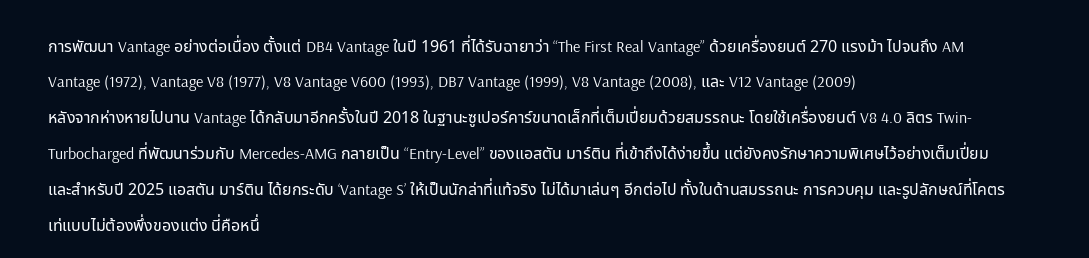การพัฒนา Vantage อย่างต่อเนื่อง ตั้งแต่ DB4 Vantage ในปี 1961 ที่ได้รับฉายาว่า “The First Real Vantage” ด้วยเครื่องยนต์ 270 แรงม้า ไปจนถึง AM Vantage (1972), Vantage V8 (1977), V8 Vantage V600 (1993), DB7 Vantage (1999), V8 Vantage (2008), และ V12 Vantage (2009)
หลังจากห่างหายไปนาน Vantage ได้กลับมาอีกครั้งในปี 2018 ในฐานะซูเปอร์คาร์ขนาดเล็กที่เต็มเปี่ยมด้วยสมรรถนะ โดยใช้เครื่องยนต์ V8 4.0 ลิตร Twin-Turbocharged ที่พัฒนาร่วมกับ Mercedes-AMG กลายเป็น “Entry-Level” ของแอสตัน มาร์ติน ที่เข้าถึงได้ง่ายขึ้น แต่ยังคงรักษาความพิเศษไว้อย่างเต็มเปี่ยม และสำหรับปี 2025 แอสตัน มาร์ติน ได้ยกระดับ ‘Vantage S’ ให้เป็นนักล่าที่แท้จริง ไม่ได้มาเล่นๆ อีกต่อไป ทั้งในด้านสมรรถนะ การควบคุม และรูปลักษณ์ที่โคตรเท่แบบไม่ต้องพึ่งของแต่ง นี่คือหนึ่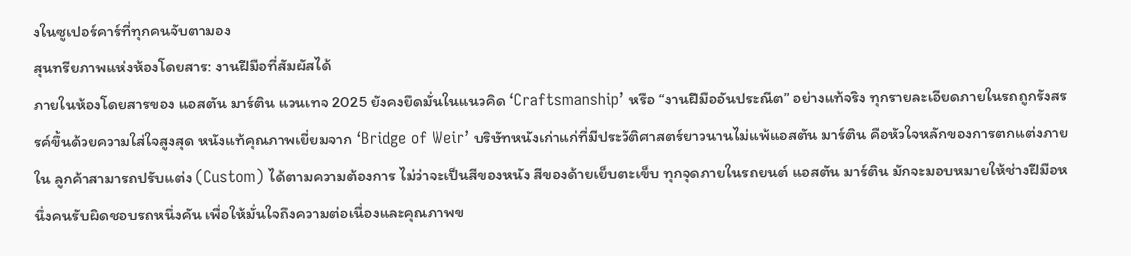งในซูเปอร์คาร์ที่ทุกคนจับตามอง
สุนทรียภาพแห่งห้องโดยสาร: งานฝีมือที่สัมผัสได้
ภายในห้องโดยสารของ แอสตัน มาร์ติน แวนเทจ 2025 ยังคงยึดมั่นในแนวคิด ‘Craftsmanship’ หรือ “งานฝีมืออันประณีต” อย่างแท้จริง ทุกรายละเอียดภายในรถถูกรังสรรค์ขึ้นด้วยความใส่ใจสูงสุด หนังแท้คุณภาพเยี่ยมจาก ‘Bridge of Weir’ บริษัทหนังเก่าแก่ที่มีประวัติศาสตร์ยาวนานไม่แพ้แอสตัน มาร์ติน คือหัวใจหลักของการตกแต่งภายใน ลูกค้าสามารถปรับแต่ง (Custom) ได้ตามความต้องการ ไม่ว่าจะเป็นสีของหนัง สีของด้ายเย็บตะเข็บ ทุกจุดภายในรถยนต์ แอสตัน มาร์ติน มักจะมอบหมายให้ช่างฝีมือหนึ่งคนรับผิดชอบรถหนึ่งคัน เพื่อให้มั่นใจถึงความต่อเนื่องและคุณภาพข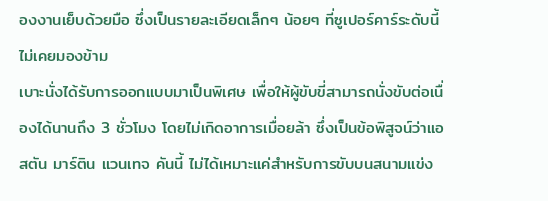องงานเย็บด้วยมือ ซึ่งเป็นรายละเอียดเล็กๆ น้อยๆ ที่ซูเปอร์คาร์ระดับนี้ไม่เคยมองข้าม
เบาะนั่งได้รับการออกแบบมาเป็นพิเศษ เพื่อให้ผู้ขับขี่สามารถนั่งขับต่อเนื่องได้นานถึง 3 ชั่วโมง โดยไม่เกิดอาการเมื่อยล้า ซึ่งเป็นข้อพิสูจน์ว่าแอสตัน มาร์ติน แวนเทจ คันนี้ ไม่ได้เหมาะแค่สำหรับการขับบนสนามแข่ง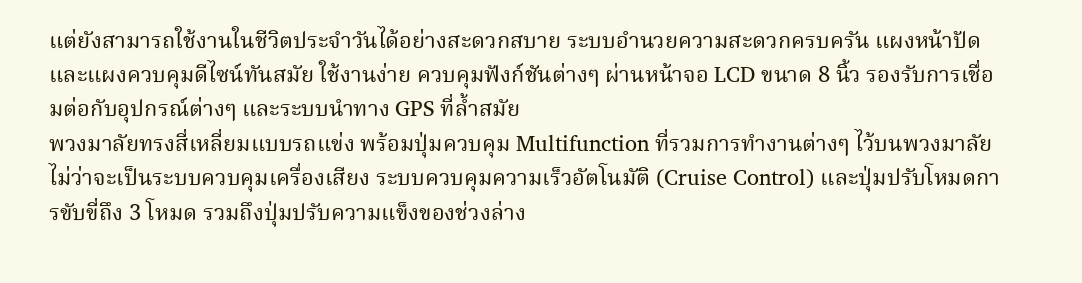แต่ยังสามารถใช้งานในชีวิตประจำวันได้อย่างสะดวกสบาย ระบบอำนวยความสะดวกครบครัน แผงหน้าปัดและแผงควบคุมดีไซน์ทันสมัย ใช้งานง่าย ควบคุมฟังก์ชันต่างๆ ผ่านหน้าจอ LCD ขนาด 8 นิ้ว รองรับการเชื่อมต่อกับอุปกรณ์ต่างๆ และระบบนำทาง GPS ที่ล้ำสมัย
พวงมาลัยทรงสี่เหลี่ยมแบบรถแข่ง พร้อมปุ่มควบคุม Multifunction ที่รวมการทำงานต่างๆ ไว้บนพวงมาลัย ไม่ว่าจะเป็นระบบควบคุมเครื่องเสียง ระบบควบคุมความเร็วอัตโนมัติ (Cruise Control) และปุ่มปรับโหมดการขับขี่ถึง 3 โหมด รวมถึงปุ่มปรับความแข็งของช่วงล่าง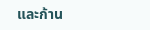และก้าน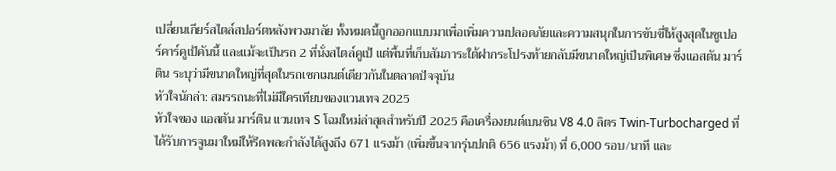เปลี่ยนเกียร์สไตล์สปอร์ตหลังพวงมาลัย ทั้งหมดนี้ถูกออกแบบมาเพื่อเพิ่มความปลอดภัยและความสนุกในการขับขี่ให้สูงสุดในซูเปอร์คาร์คูเป้คันนี้ และแม้จะเป็นรถ 2 ที่นั่งสไตล์คูเป้ แต่พื้นที่เก็บสัมภาระใต้ฝากระโปรงท้ายกลับมีขนาดใหญ่เป็นพิเศษ ซึ่งแอสตัน มาร์ติน ระบุว่ามีขนาดใหญ่ที่สุดในรถเซกเมนต์เดียวกันในตลาดปัจจุบัน
หัวใจนักล่า: สมรรถนะที่ไม่มีใครเทียบของแวนเทจ 2025
หัวใจของ แอสตัน มาร์ติน แวนเทจ S โฉมใหม่ล่าสุดสำหรับปี 2025 คือเครื่องยนต์เบนซิน V8 4.0 ลิตร Twin-Turbocharged ที่ได้รับการจูนมาใหม่ให้รีดพละกำลังได้สูงถึง 671 แรงม้า (เพิ่มขึ้นจากรุ่นปกติ 656 แรงม้า) ที่ 6,000 รอบ/นาที และ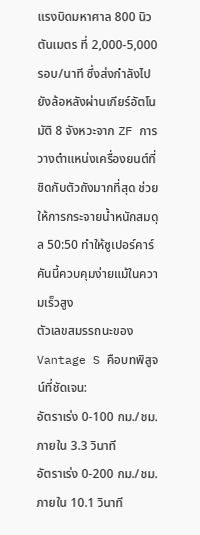แรงบิดมหาศาล 800 นิวตันเมตร ที่ 2,000-5,000 รอบ/นาที ซึ่งส่งกำลังไปยังล้อหลังผ่านเกียร์อัตโนมัติ 8 จังหวะจาก ZF การวางตำแหน่งเครื่องยนต์ที่ชิดกับตัวถังมากที่สุด ช่วยให้การกระจายน้ำหนักสมดุล 50:50 ทำให้ซูเปอร์คาร์คันนี้ควบคุมง่ายแม้ในความเร็วสูง
ตัวเลขสมรรถนะของ Vantage S คือบทพิสูจน์ที่ชัดเจน:
อัตราเร่ง 0-100 กม./ชม. ภายใน 3.3 วินาที
อัตราเร่ง 0-200 กม./ชม. ภายใน 10.1 วินาที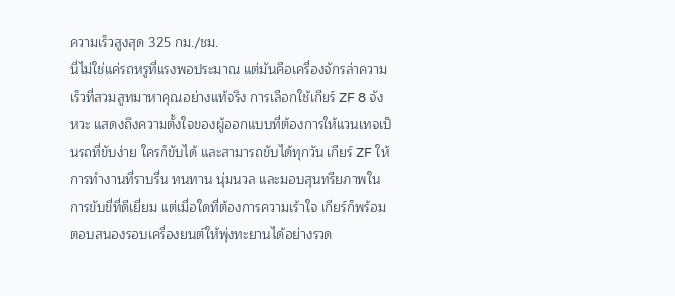ความเร็วสูงสุด 325 กม./ชม.
นี่ไม่ใช่แค่รถหรูที่แรงพอประมาณ แต่มันคือเครื่องจักรล่าความเร็วที่สวมสูทมาหาคุณอย่างแท้จริง การเลือกใช้เกียร์ ZF 8 จังหวะ แสดงถึงความตั้งใจของผู้ออกแบบที่ต้องการให้แวนเทจเป็นรถที่ขับง่าย ใครก็ขับได้ และสามารถขับได้ทุกวัน เกียร์ ZF ให้การทำงานที่ราบรื่น ทนทาน นุ่มนวล และมอบสุนทรียภาพในการขับขี่ที่ดีเยี่ยม แต่เมื่อใดที่ต้องการความเร้าใจ เกียร์ก็พร้อมตอบสนองรอบเครื่องยนต์ให้พุ่งทะยานได้อย่างรวด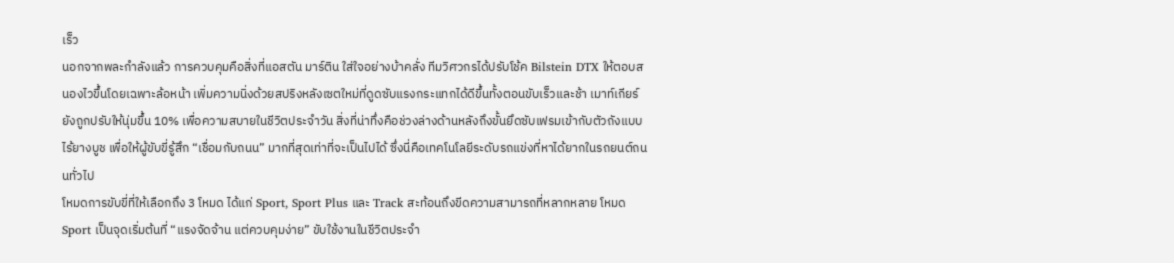เร็ว
นอกจากพละกำลังแล้ว การควบคุมคือสิ่งที่แอสตัน มาร์ติน ใส่ใจอย่างบ้าคลั่ง ทีมวิศวกรได้ปรับโช้ค Bilstein DTX ให้ตอบสนองไวขึ้นโดยเฉพาะล้อหน้า เพิ่มความนิ่งด้วยสปริงหลังเซตใหม่ที่ดูดซับแรงกระแทกได้ดีขึ้นทั้งตอนขับเร็วและช้า เมาท์เกียร์ยังถูกปรับให้นุ่มขึ้น 10% เพื่อความสบายในชีวิตประจำวัน สิ่งที่น่าทึ่งคือช่วงล่างด้านหลังถึงขั้นยึดซับเฟรมเข้ากับตัวถังแบบไร้ยางบูช เพื่อให้ผู้ขับขี่รู้สึก “เชื่อมกับถนน” มากที่สุดเท่าที่จะเป็นไปได้ ซึ่งนี่คือเทคโนโลยีระดับรถแข่งที่หาได้ยากในรถยนต์ถนนทั่วไป
โหมดการขับขี่ที่ให้เลือกถึง 3 โหมด ได้แก่ Sport, Sport Plus และ Track สะท้อนถึงขีดความสามารถที่หลากหลาย โหมด Sport เป็นจุดเริ่มต้นที่ “แรงจัดจ้าน แต่ควบคุมง่าย” ขับใช้งานในชีวิตประจำ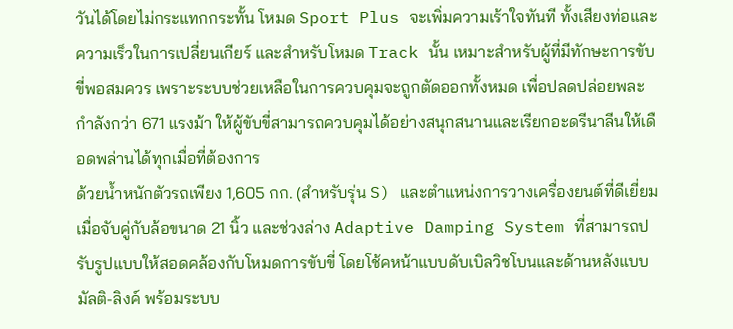วันได้โดยไม่กระแทกกระทั้น โหมด Sport Plus จะเพิ่มความเร้าใจทันที ทั้งเสียงท่อและความเร็วในการเปลี่ยนเกียร์ และสำหรับโหมด Track นั้น เหมาะสำหรับผู้ที่มีทักษะการขับขี่พอสมควร เพราะระบบช่วยเหลือในการควบคุมจะถูกตัดออกทั้งหมด เพื่อปลดปล่อยพละกำลังกว่า 671 แรงม้า ให้ผู้ขับขี่สามารถควบคุมได้อย่างสนุกสนานและเรียกอะดรีนาลีนให้เดือดพล่านได้ทุกเมื่อที่ต้องการ
ด้วยน้ำหนักตัวรถเพียง 1,605 กก. (สำหรับรุ่น S) และตำแหน่งการวางเครื่องยนต์ที่ดีเยี่ยม เมื่อจับคู่กับล้อขนาด 21 นิ้ว และช่วงล่าง Adaptive Damping System ที่สามารถปรับรูปแบบให้สอดคล้องกับโหมดการขับขี่ โดยโช้คหน้าแบบดับเบิลวิชโบนและด้านหลังแบบมัลติ-ลิงค์ พร้อมระบบ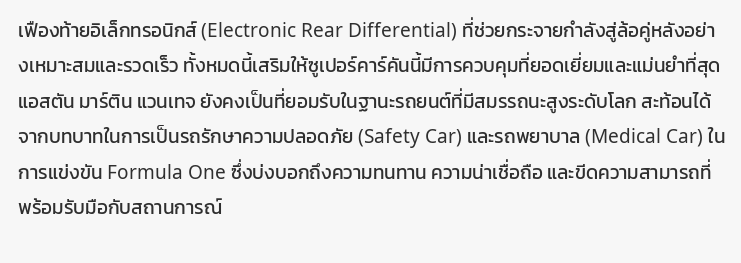เฟืองท้ายอิเล็กทรอนิกส์ (Electronic Rear Differential) ที่ช่วยกระจายกำลังสู่ล้อคู่หลังอย่างเหมาะสมและรวดเร็ว ทั้งหมดนี้เสริมให้ซูเปอร์คาร์คันนี้มีการควบคุมที่ยอดเยี่ยมและแม่นยำที่สุด
แอสตัน มาร์ติน แวนเทจ ยังคงเป็นที่ยอมรับในฐานะรถยนต์ที่มีสมรรถนะสูงระดับโลก สะท้อนได้จากบทบาทในการเป็นรถรักษาความปลอดภัย (Safety Car) และรถพยาบาล (Medical Car) ในการแข่งขัน Formula One ซึ่งบ่งบอกถึงความทนทาน ความน่าเชื่อถือ และขีดความสามารถที่พร้อมรับมือกับสถานการณ์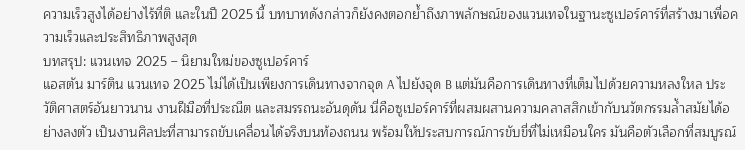ความเร็วสูงได้อย่างไร้ที่ติ และในปี 2025 นี้ บทบาทดังกล่าวก็ยังคงตอกย้ำถึงภาพลักษณ์ของแวนเทจในฐานะซูเปอร์คาร์ที่สร้างมาเพื่อความเร็วและประสิทธิภาพสูงสุด
บทสรุป: แวนเทจ 2025 – นิยามใหม่ของซูเปอร์คาร์
แอสตัน มาร์ติน แวนเทจ 2025 ไม่ได้เป็นเพียงการเดินทางจากจุด A ไปยังจุด B แต่มันคือการเดินทางที่เต็มไปด้วยความหลงใหล ประวัติศาสตร์อันยาวนาน งานฝีมือที่ประณีต และสมรรถนะอันดุดัน นี่คือซูเปอร์คาร์ที่ผสมผสานความคลาสสิกเข้ากับนวัตกรรมล้ำสมัยได้อย่างลงตัว เป็นงานศิลปะที่สามารถขับเคลื่อนได้จริงบนท้องถนน พร้อมให้ประสบการณ์การขับขี่ที่ไม่เหมือนใคร มันคือตัวเลือกที่สมบูรณ์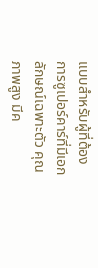แบบสำหรับผู้ที่ต้องการซูเปอร์คาร์ที่มีเอกลักษณ์เฉพาะตัว คุณภาพสูง มีค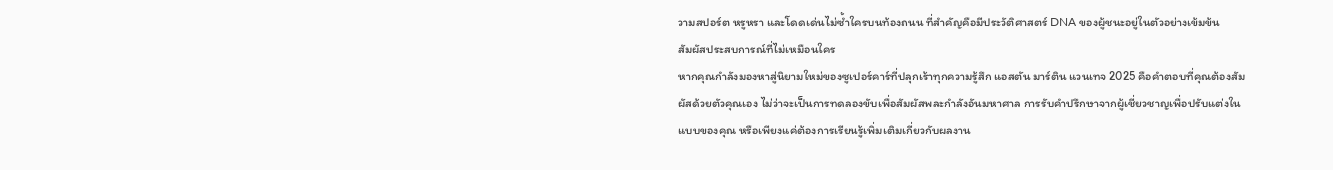วามสปอร์ต หรูหรา และโดดเด่นไม่ซ้ำใครบนท้องถนน ที่สำคัญคือมีประวัติศาสตร์ DNA ของผู้ชนะอยู่ในตัวอย่างเข้มข้น
สัมผัสประสบการณ์ที่ไม่เหมือนใคร
หากคุณกำลังมองหาสู่นิยามใหม่ของซูเปอร์คาร์ที่ปลุกเร้าทุกความรู้สึก แอสตัน มาร์ติน แวนเทจ 2025 คือคำตอบที่คุณต้องสัมผัสด้วยตัวคุณเอง ไม่ว่าจะเป็นการทดลองขับเพื่อสัมผัสพละกำลังอันมหาศาล การรับคำปรึกษาจากผู้เชี่ยวชาญเพื่อปรับแต่งในแบบของคุณ หรือเพียงแค่ต้องการเรียนรู้เพิ่มเติมเกี่ยวกับผลงาน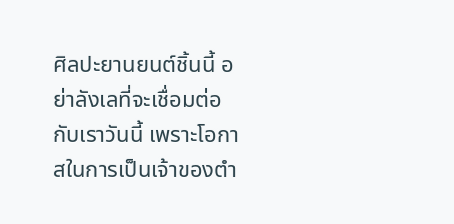ศิลปะยานยนต์ชิ้นนี้ อย่าลังเลที่จะเชื่อมต่อกับเราวันนี้ เพราะโอกาสในการเป็นเจ้าของตำ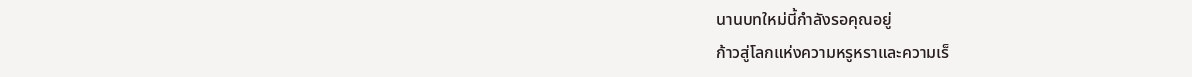นานบทใหม่นี้กำลังรอคุณอยู่
ก้าวสู่โลกแห่งความหรูหราและความเร็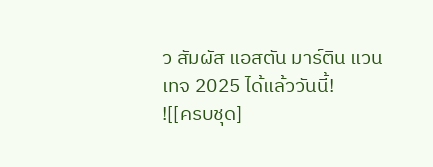ว สัมผัส แอสตัน มาร์ติน แวนเทจ 2025 ได้แล้ววันนี้!
![[ครบชุด]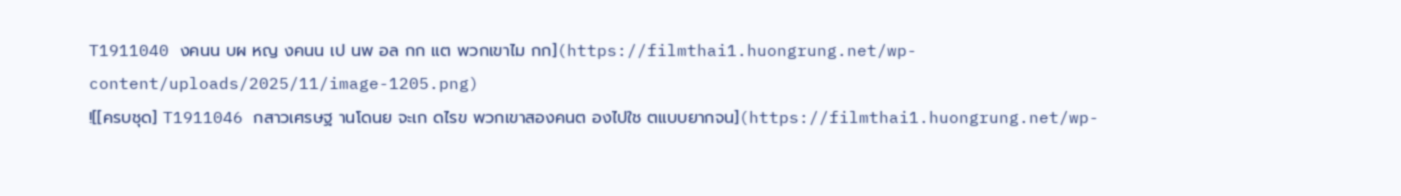T1911040 งคนน บผ หญ งคนน เป นพ อล กก แต พวกเขาไม กก](https://filmthai1.huongrung.net/wp-content/uploads/2025/11/image-1205.png)
![[ครบชุด] T1911046 กสาวเศรษฐ านโดนย จะเก ดไรข พวกเขาสองคนต องไปใช ตแบบยากจน](https://filmthai1.huongrung.net/wp-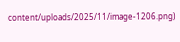content/uploads/2025/11/image-1206.png)